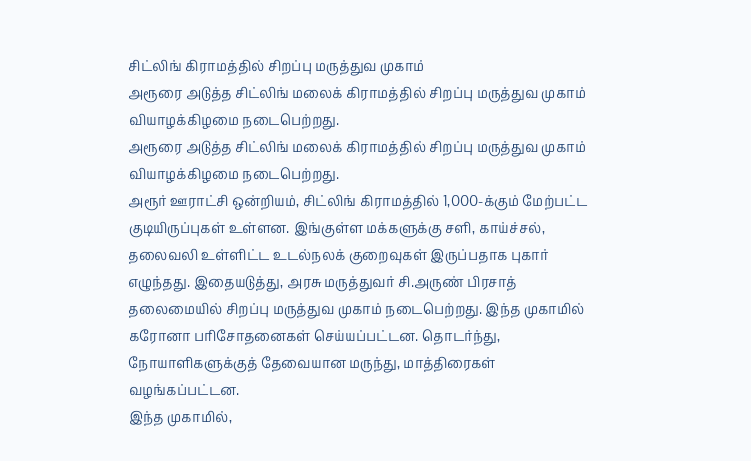சிட்லிங் கிராமத்தில் சிறப்பு மருத்துவ முகாம்
அரூரை அடுத்த சிட்லிங் மலைக் கிராமத்தில் சிறப்பு மருத்துவ முகாம் வியாழக்கிழமை நடைபெற்றது.
அரூரை அடுத்த சிட்லிங் மலைக் கிராமத்தில் சிறப்பு மருத்துவ முகாம் வியாழக்கிழமை நடைபெற்றது.
அரூர் ஊராட்சி ஒன்றியம், சிட்லிங் கிராமத்தில் 1,000-க்கும் மேற்பட்ட குடியிருப்புகள் உள்ளன. இங்குள்ள மக்களுக்கு சளி, காய்ச்சல், தலைவலி உள்ளிட்ட உடல்நலக் குறைவுகள் இருப்பதாக புகார் எழுந்தது. இதையடுத்து, அரசு மருத்துவர் சி.அருண் பிரசாத் தலைமையில் சிறப்பு மருத்துவ முகாம் நடைபெற்றது. இந்த முகாமில் கரோனா பரிசோதனைகள் செய்யப்பட்டன. தொடர்ந்து, நோயாளிகளுக்குத் தேவையான மருந்து, மாத்திரைகள் வழங்கப்பட்டன.
இந்த முகாமில்,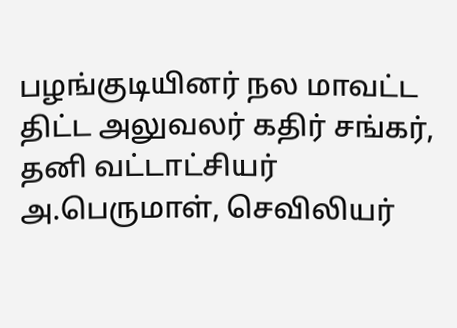பழங்குடியினர் நல மாவட்ட திட்ட அலுவலர் கதிர் சங்கர், தனி வட்டாட்சியர் அ.பெருமாள், செவிலியர்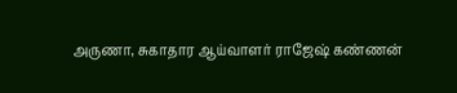அருணா, சுகாதார ஆய்வாளர் ராஜேஷ் கண்ணன்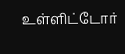உள்ளிட்டோர்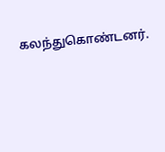கலந்துகொண்டனர்.